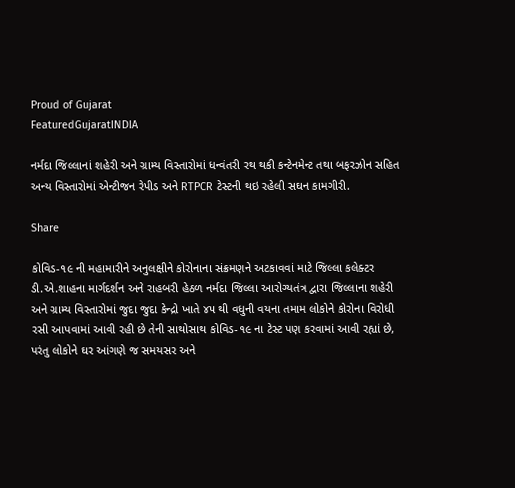Proud of Gujarat
FeaturedGujaratINDIA

નર્મદા જિલ્લાનાં શહેરી અને ગ્રામ્ય વિસ્તારોમાં ધન્વંતરી રથ થકી કન્ટેનમેન્ટ તથા બફરઝોન સહિત અન્ય વિસ્તારોમાં એન્ટીજન રેપીડ અને RTPCR ટેસ્ટની થઇ રહેલી સઘન કામગીરી.

Share

કોવિડ-૧૯ ની મહામારીને અનુલક્ષીને કોરોનાના સંક્રમણને અટકાવવાં માટે જિલ્લા કલેક્ટર ડી.એ.શાહના માર્ગદર્શન અને રાહબરી હેઠળ નર્મદા જિલ્લા આરોગ્યતંત્ર દ્વારા જિલ્લાના શહેરી અને ગ્રામ્ય વિસ્તારોમાં જુદા જુદા કેન્દ્રો ખાતે ૪૫ થી વધુની વયના તમામ લોકોને કોરોના વિરોધી રસી આપવામાં આવી રહી છે તેની સાથોસાથ કોવિડ-૧૯ ના ટેસ્ટ પણ કરવામાં આવી રહ્યાં છે, પરંતુ લોકોને ઘર આંગણે જ સમયસર અને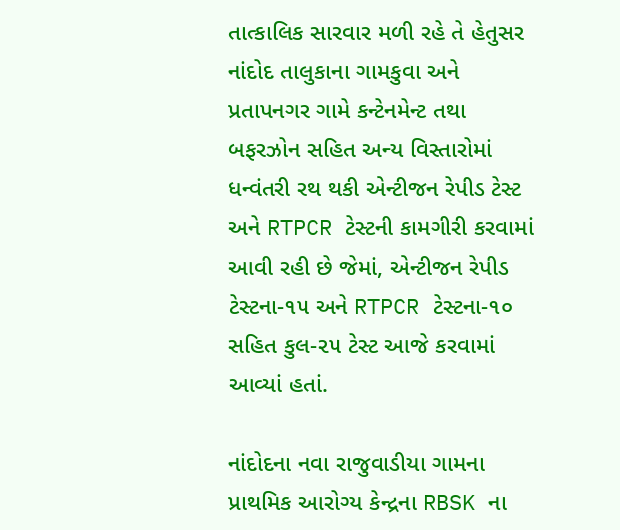તાત્કાલિક સારવાર મળી રહે તે હેતુસર નાંદોદ તાલુકાના ગામકુવા અને પ્રતાપનગર ગામે કન્ટેનમેન્ટ તથા બફરઝોન સહિત અન્ય વિસ્તારોમાં ધન્વંતરી રથ થકી એન્ટીજન રેપીડ ટેસ્ટ અને RTPCR ટેસ્ટની કામગીરી કરવામાં આવી રહી છે જેમાં, એન્ટીજન રેપીડ ટેસ્ટના-૧૫ અને RTPCR ટેસ્ટના-૧૦ સહિત કુલ-૨૫ ટેસ્ટ આજે કરવામાં આવ્યાં હતાં.

નાંદોદના નવા રાજુવાડીયા ગામના પ્રાથમિક આરોગ્ય કેન્દ્રના RBSK ના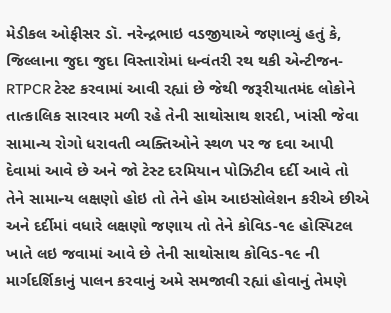મેડીકલ ઓફીસર ડૉ. નરેન્દ્રભાઇ વડજીયાએ જણાવ્યું હતું કે, જિલ્લાના જુદા જુદા વિસ્તારોમાં ધન્વંતરી રથ થકી એન્ટીજન-RTPCR ટેસ્ટ કરવામાં આવી રહ્યાં છે જેથી જરૂરીયાતમંદ લોકોને તાત્કાલિક સારવાર મળી રહે તેની સાથોસાથ શરદી, ખાંસી જેવા સામાન્ય રોગો ધરાવતી વ્યક્તિઓને સ્થળ પર જ દવા આપી દેવામાં આવે છે અને જો ટેસ્ટ દરમિયાન પોઝિટીવ દર્દી આવે તો તેને સામાન્ય લક્ષણો હોઇ તો તેને હોમ આઇસોલેશન કરીએ છીએ અને દર્દીમાં વધારે લક્ષણો જણાય તો તેને કોવિડ-૧૯ હોસ્પિટલ ખાતે લઇ જવામાં આવે છે તેની સાથોસાથ કોવિડ-૧૯ ની માર્ગદર્શિકાનું પાલન કરવાનું અમે સમજાવી રહ્યાં હોવાનું તેમણે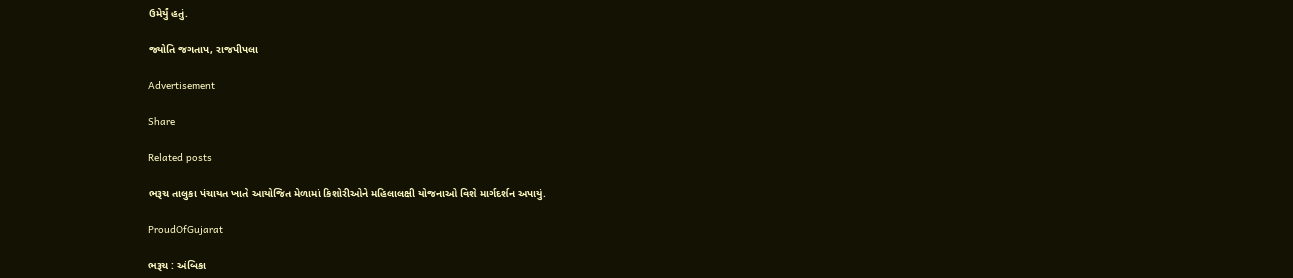ઉમેર્યું હતું.

જ્યોતિ જગતાપ, રાજપીપલા

Advertisement

Share

Related posts

ભરૂચ તાલુકા પંચાયત ખાતે આયોજિત મેળામાં કિશોરીઓને મહિલાલક્ષી યોજનાઓ વિશે માર્ગદર્શન અપાયું.

ProudOfGujarat

ભરૂચ : અંબિકા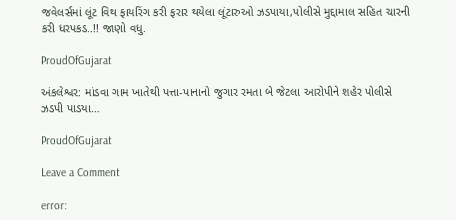જવેલર્સમાં લૂંટ વિથ ફાયરિંગ કરી ફરાર થયેલા લૂંટારુઓ ઝડપાયા,પોલીસે મુદ્દામાલ સહિત ચારની કરી ધરપકડ..!! જાણો વધુ.

ProudOfGujarat

અંકલેશ્વર: માંડવા ગામ ખાતેથી પત્તા-પાનાનો જુગાર રમતા બે જેટલા આરોપીને શહેર પોલીસે ઝડપી પાડયા…

ProudOfGujarat

Leave a Comment

error: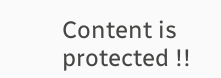Content is protected !!